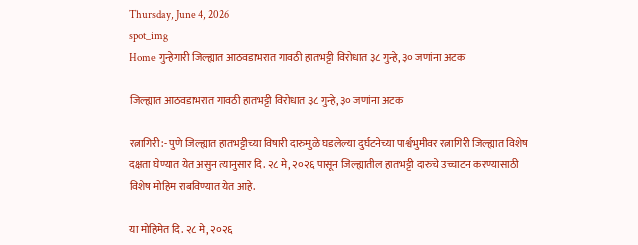Thursday, June 4, 2026
spot_img
Home गुन्हेगारी जिल्ह्यात आठवडाभरात गावठी हातभट्टी विरोधात ३८ गुन्हे, ३० जणांना अटक

जिल्ह्यात आठवडाभरात गावठी हातभट्टी विरोधात ३८ गुन्हे, ३० जणांना अटक

रत्नागिरी:- पुणे जिल्ह्यात हातभट्टीच्या विषारी दारुमुळे घडलेल्या दुर्घटनेच्या पार्श्वभुमीवर रत्नागिरी जिल्ह्यात विशेष दक्षता घेण्यात येत असुन त्यानुसार दि. २८ मे, २०२६ पासून जिल्ह्यातील हातभट्टी दारुचे उच्चाटन करण्यासाठी विशेष मोहिम राबविण्यात येत आहे.

या मोहिमेत दि. २८ मे, २०२६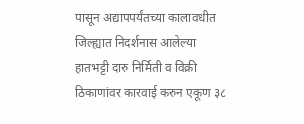पासून अद्यापपर्यंतच्या कालावधीत जिल्ह्यात निदर्शनास आलेल्या हातभट्टी दारु निर्मिती व विक्री ठिकाणांवर कारवाई करुन एकूण ३८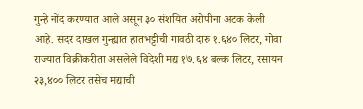गुन्हे नोंद करण्यात आले असून ३० संशयित अरोपीना अटक केली आहे. सदर दाखल गुन्ह्यात हातभट्टीची गावठी दारु १.६४० लिटर, गोवा राज्यात विक्रीकरीता असलेले विदेशी मद्य १७.६४ बल्क लिटर, रसायन २३,४०० लिटर तसेच मद्याची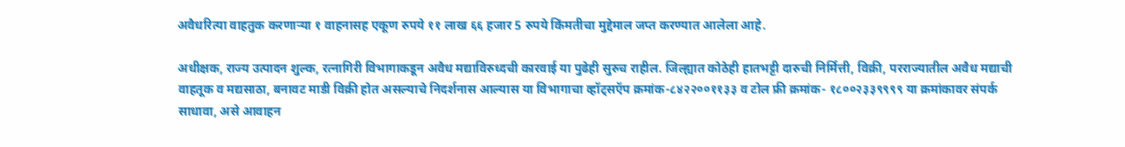अवैधरित्या वाहतुक करणाऱ्या १ वाहनासह एकूण रुपये ११ लाख ६६ हजार 5 रुपये किंमतीचा मुद्देमाल जप्त करण्यात आलेला आहे.

अधीक्षक, राज्य उत्पादन शुल्क, रत्नागिरी विभागाकडून अवैध मद्याविरुध्दची कारवाई या पुढेही सुरुच राहील. जिल्ह्यात कोठेही हातभट्टी दारुची निर्मित्ती, विक्री, परराज्यातील अवैध मद्याची वाहतूक व मद्यसाठा, बनावट माडी विक्री होत असल्याचे निदर्शनास आल्यास या विभागाचा व्हॉट्सऍप क्रमांक-८४२२००११३३ व टोल फ्री क्रमांक- १८००२३३९९९९ या क्रमांकावर संपर्क साधावा, असे आवाहन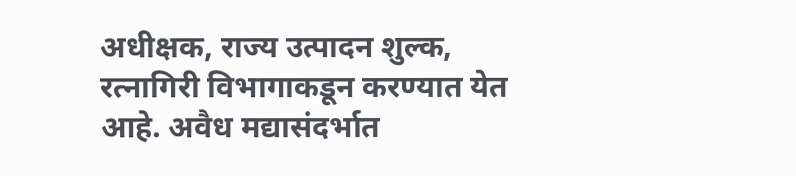अधीक्षक, राज्य उत्पादन शुल्क, रत्नागिरी विभागाकडून करण्यात येत आहे. अवैध मद्यासंदर्भात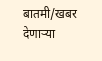बातमी/खबर देणाऱ्या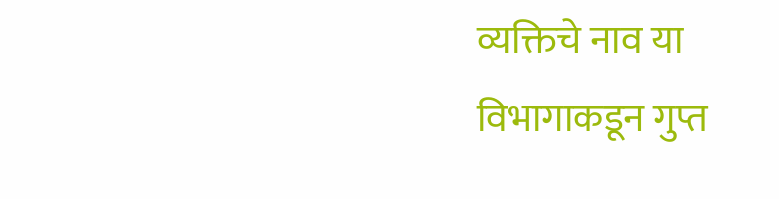व्यक्तिचे नाव या विभागाकडून गुप्त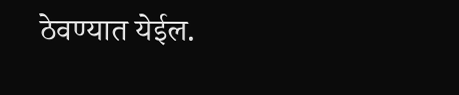ठेवण्यात येईल.